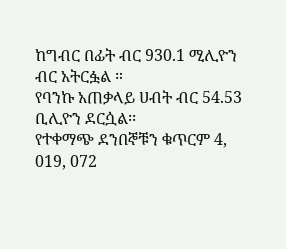ከግብር በፊት ብር 930.1 ሚሊዮን ብር አትርፏል ።
የባንኩ አጠቃላይ ሀብት ብር 54.53 ቢሊዮን ደርሷል፡፡
የተቀማጭ ደንበኞቹን ቁጥርም 4, 019, 072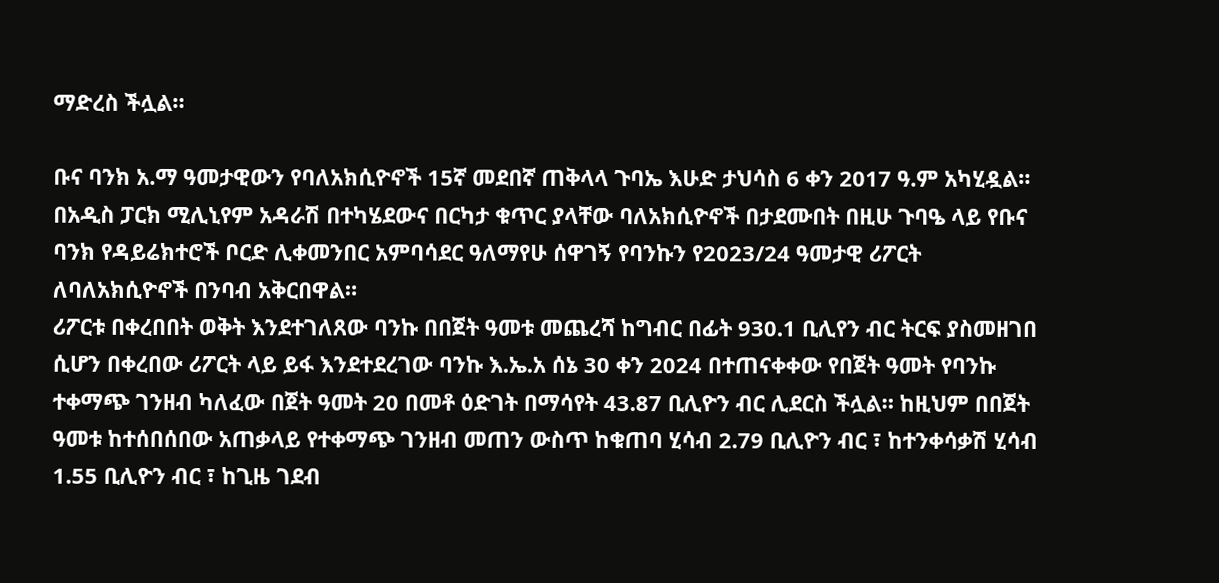ማድረስ ችሏል።

ቡና ባንክ አ.ማ ዓመታዊውን የባለአክሲዮኖች 15ኛ መደበኛ ጠቅላላ ጉባኤ እሁድ ታህሳስ 6 ቀን 2017 ዓ.ም አካሂዷል።
በአዲስ ፓርክ ሚሊኒየም አዳራሽ በተካሄደውና በርካታ ቁጥር ያላቸው ባለአክሲዮኖች በታደሙበት በዚሁ ጉባዔ ላይ የቡና ባንክ የዳይሬክተሮች ቦርድ ሊቀመንበር አምባሳደር ዓለማየሁ ሰዋገኝ የባንኩን የ2023/24 ዓመታዊ ሪፖርት ለባለአክሲዮኖች በንባብ አቅርበዋል።
ሪፖርቱ በቀረበበት ወቅት እንደተገለጸው ባንኩ በበጀት ዓመቱ መጨረሻ ከግብር በፊት 930.1 ቢሊየን ብር ትርፍ ያስመዘገበ ሲሆን በቀረበው ሪፖርት ላይ ይፋ እንደተደረገው ባንኩ እ.ኤ.አ ሰኔ 30 ቀን 2024 በተጠናቀቀው የበጀት ዓመት የባንኩ ተቀማጭ ገንዘብ ካለፈው በጀት ዓመት 20 በመቶ ዕድገት በማሳየት 43.87 ቢሊዮን ብር ሊደርስ ችሏል። ከዚህም በበጀት ዓመቱ ከተሰበሰበው አጠቃላይ የተቀማጭ ገንዘብ መጠን ውስጥ ከቁጠባ ሂሳብ 2.79 ቢሊዮን ብር ፣ ከተንቀሳቃሽ ሂሳብ 1.55 ቢሊዮን ብር ፣ ከጊዜ ገደብ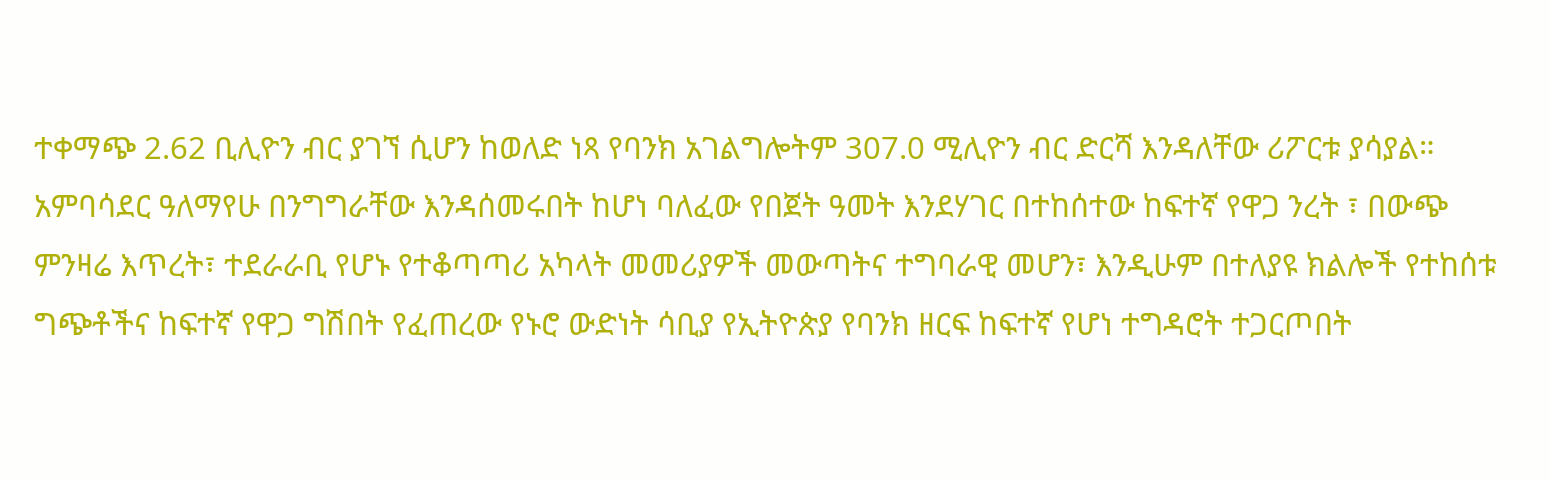ተቀማጭ 2.62 ቢሊዮን ብር ያገኘ ሲሆን ከወለድ ነጻ የባንክ አገልግሎትም 307.0 ሚሊዮን ብር ድርሻ እንዳለቸው ሪፖርቱ ያሳያል።
አምባሳደር ዓለማየሁ በንግግራቸው እንዳሰመሩበት ከሆነ ባለፈው የበጀት ዓመት እንደሃገር በተከሰተው ከፍተኛ የዋጋ ንረት ፣ በውጭ ምንዛሬ እጥረት፣ ተደራራቢ የሆኑ የተቆጣጣሪ አካላት መመሪያዎች መውጣትና ተግባራዊ መሆን፣ እንዲሁም በተለያዩ ክልሎች የተከሰቱ ግጭቶችና ከፍተኛ የዋጋ ግሽበት የፈጠረው የኑሮ ውድነት ሳቢያ የኢትዮጵያ የባንክ ዘርፍ ከፍተኛ የሆነ ተግዳሮት ተጋርጦበት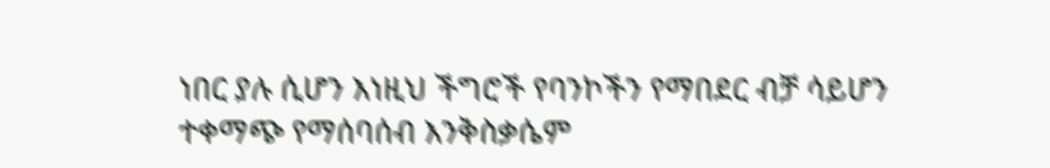ነበር ያሉ ሲሆን እነዚህ ችግሮች የባንኮችን የማበደር ብቻ ሳይሆን ተቀማጭ የማሰባሰብ እንቅስቃሴም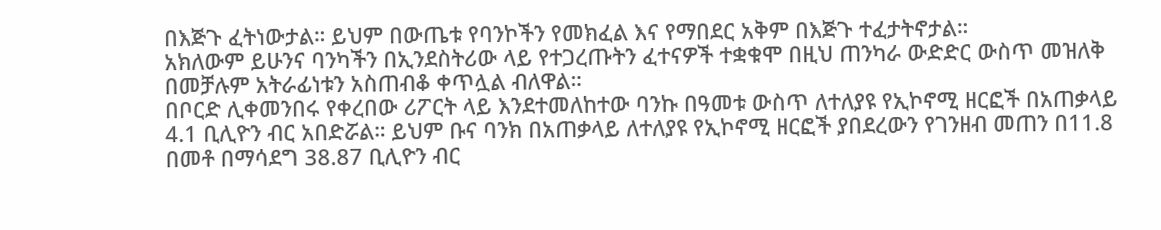በእጅጉ ፈትነውታል። ይህም በውጤቱ የባንኮችን የመክፈል እና የማበደር አቅም በእጅጉ ተፈታትኖታል።
አክለውም ይሁንና ባንካችን በኢንደስትሪው ላይ የተጋረጡትን ፈተናዎች ተቋቁሞ በዚህ ጠንካራ ውድድር ውስጥ መዝለቅ በመቻሉም አትራፊነቱን አስጠብቆ ቀጥሏል ብለዋል።
በቦርድ ሊቀመንበሩ የቀረበው ሪፖርት ላይ እንደተመለከተው ባንኩ በዓመቱ ውስጥ ለተለያዩ የኢኮኖሚ ዘርፎች በአጠቃላይ 4.1 ቢሊዮን ብር አበድሯል። ይህም ቡና ባንክ በአጠቃላይ ለተለያዩ የኢኮኖሚ ዘርፎች ያበደረውን የገንዘብ መጠን በ11.8 በመቶ በማሳደግ 38.87 ቢሊዮን ብር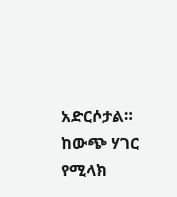አድርሶታል።
ከውጭ ሃገር የሚላክ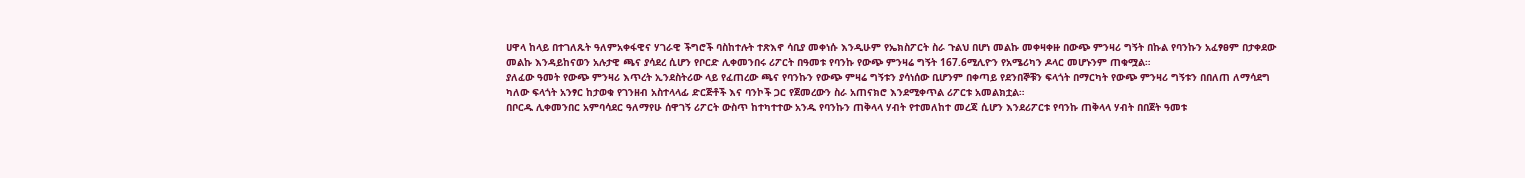ሀዋላ ከላይ በተገለጹት ዓለምአቀፋዊና ሃገራዊ ችግሮች ባስከተሉት ተጽእኖ ሳቢያ መቀነሱ እንዲሁም የኤክስፖርት ስራ ጉልህ በሆነ መልኩ መቀዛቀዙ በውጭ ምንዛሪ ግኝት በኩል የባንኩን አፈፃፀም በታቀደው መልኩ እንዳይከናወን አሉታዊ ጫና ያሳደረ ሲሆን የቦርድ ሊቀመንበሩ ሪፖርት በዓመቱ የባንኩ የውጭ ምንዛሬ ግኝት 167.6ሚሊዮን የአሜሪካን ዶላር መሆኑንም ጠቁሟል።
ያለፈው ዓመት የውጭ ምንዛሪ እጥረት ኢንደስትሪው ላይ የፈጠረው ጫና የባንኩን የውጭ ምዛሬ ግኝቱን ያሳነሰው ቢሆንም በቀጣይ የደንበኞቹን ፍላጎት በማርካት የውጭ ምንዛሪ ግኝቱን በበለጠ ለማሳደግ ካለው ፍላጎት አንፃር ከታወቁ የገንዘብ አስተላላፊ ድርጅቶች እና ባንኮች ጋር የጀመረውን ስራ አጠናክሮ እንደሚቀጥል ሪፖርቱ አመልክቷል።
በቦርዱ ሊቀመንበር አምባሳደር ዓለማየሁ ሰዋገኝ ሪፖርት ውስጥ ከተካተተው አንዱ የባንኩን ጠቅላላ ሃብት የተመለከተ መረጃ ሲሆን እንደሪፖርቱ የባንኩ ጠቅላላ ሃብት በበጀት ዓመቱ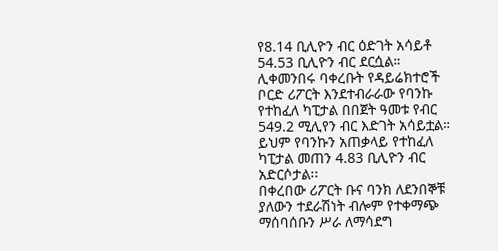የ8.14 ቢሊዮን ብር ዕድገት አሳይቶ 54.53 ቢሊዮን ብር ደርሷል።
ሊቀመንበሩ ባቀረቡት የዳይሬክተሮች ቦርድ ሪፖርት እንደተብራራው የባንኩ የተከፈለ ካፒታል በበጀት ዓመቱ የብር 549.2 ሚሊየን ብር እድገት አሳይቷል። ይህም የባንኩን አጠቃላይ የተከፈለ ካፒታል መጠን 4.83 ቢሊዮን ብር አድርሶታል፡፡
በቀረበው ሪፖርት ቡና ባንክ ለደንበኞቹ ያለውን ተደራሽነት ብሎም የተቀማጭ ማሰባሰቡን ሥራ ለማሳደግ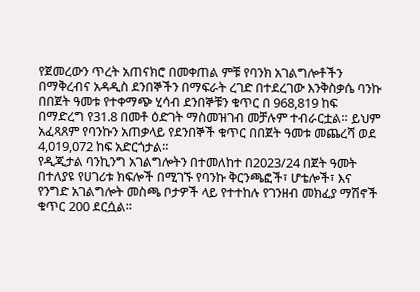የጀመረውን ጥረት አጠናክሮ በመቀጠል ምቹ የባንክ አገልግሎቶችን በማቅረብና አዳዲስ ደንበኞችን በማፍራት ረገድ በተደረገው እንቅስቃሴ ባንኩ በበጀት ዓመቱ የተቀማጭ ሂሳብ ደንበኞቹን ቁጥር በ 968,819 ከፍ በማድረግ የ31.8 በመቶ ዕድገት ማስመዝገብ መቻሉም ተብራርቷል። ይህም አፈጻጸም የባንኩን አጠቃላይ የደንበኞች ቁጥር በበጀት ዓመቱ መጨረሻ ወደ 4,019,072 ከፍ አድርጎታል።
የዲጂታል ባንኪንግ አገልግሎትን በተመለከተ በ2023/24 በጀት ዓመት በተለያዩ የሀገሪቱ ክፍሎች በሚገኙ የባንኩ ቅርንጫፎች፣ ሆቴሎች፣ እና የንግድ አገልግሎት መስጫ ቦታዎች ላይ የተተከሉ የገንዘብ መክፈያ ማሽኖች ቁጥር 200 ደርሷል።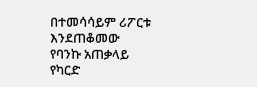በተመሳሳይም ሪፖርቱ እንደጠቆመው የባንኩ አጠቃላይ የካርድ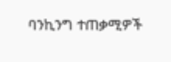ባንኪንግ ተጠቃሚዎች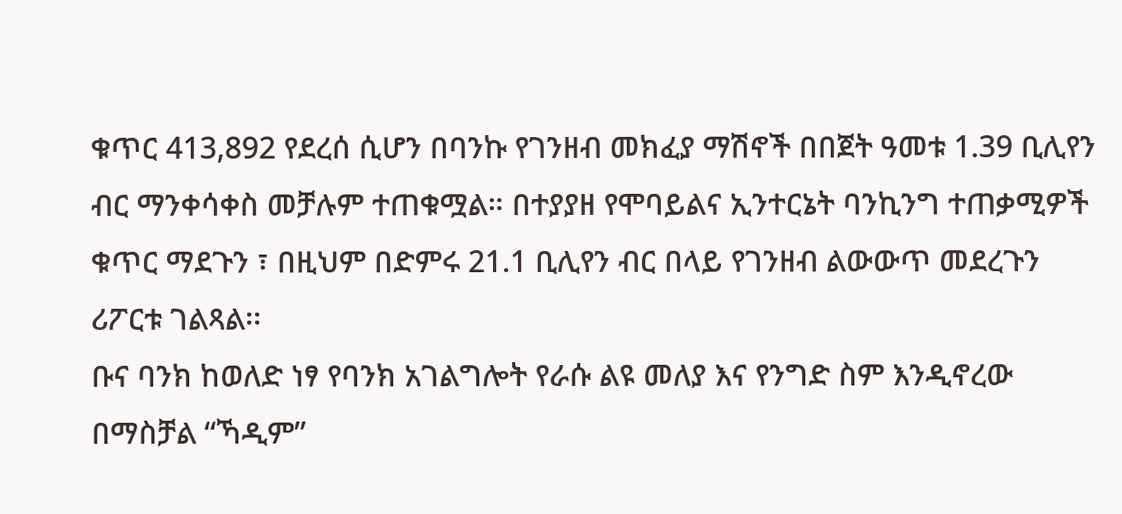ቁጥር 413,892 የደረሰ ሲሆን በባንኩ የገንዘብ መክፈያ ማሽኖች በበጀት ዓመቱ 1.39 ቢሊየን ብር ማንቀሳቀስ መቻሉም ተጠቁሟል። በተያያዘ የሞባይልና ኢንተርኔት ባንኪንግ ተጠቃሚዎች ቁጥር ማደጉን ፣ በዚህም በድምሩ 21.1 ቢሊየን ብር በላይ የገንዘብ ልውውጥ መደረጉን ሪፖርቱ ገልጻል፡፡
ቡና ባንክ ከወለድ ነፃ የባንክ አገልግሎት የራሱ ልዩ መለያ እና የንግድ ስም እንዲኖረው በማስቻል “ኻዲም”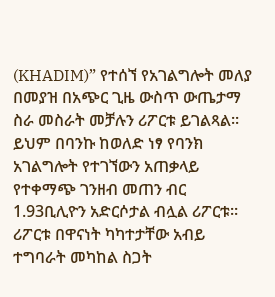(KHADIM)” የተሰኘ የአገልግሎት መለያ በመያዝ በአጭር ጊዜ ውስጥ ውጤታማ ስራ መስራት መቻሉን ሪፖርቱ ይገልጻል፡፡ ይህም በባንኩ ከወለድ ነፃ የባንክ አገልግሎት የተገኘውን አጠቃላይ የተቀማጭ ገንዘብ መጠን ብር 1.93ቢሊዮን አድርሶታል ብሏል ሪፖርቱ።
ሪፖርቱ በዋናነት ካካተታቸው አብይ ተግባራት መካከል ስጋት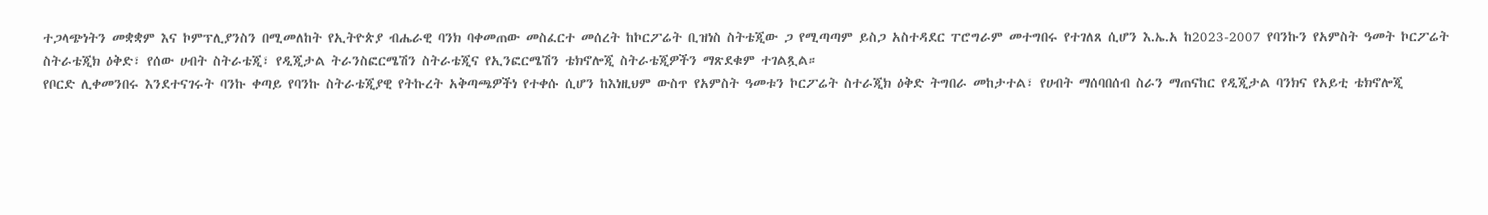ተጋላጭነትን መቋቋም እና ኮምፕሊያንስን በሚመለከት የኢትዮጵያ ብሔራዊ ባንክ ባቀመጠው መስፈርተ መሰረት ከኮርፖሬት ቢዝነስ ስትቴጂው ጋ የሚጣጣም ይስጋ አስተዳደር ፐሮግራም መተግበሩ የተገለጸ ሲሆን እ.ኤ.አ ከ2023-2007 የባንኩን የአምስት ዓመት ኮርፖሬት ስትራቴጂክ ዕቅድ፣ የሰው ሀብት ስትራቴጂ፣ የዲጂታል ትራንስፎርሜሽን ስትራቴጂና የኢንፎርሜሽን ቴክኖሎጂ ስትራቴጂዎችን ማጽደቁም ተገልጿል።
የቦርድ ሊቀመንበሩ እንደተናገሩት ባንኩ ቀጣይ የባንኩ ስትራቴጂያዊ የትኩረት አቅጣጫዎችነ የተቀሱ ሲሆን ከእነዚህም ውስጥ የአምስት ዓመቱን ኮርፖሬት ስተራጂክ ዕቅድ ትግበራ መከታተል፣ የሀብት ማሰባበሰብ ስራን ማጠናከር የዲጂታል ባንክና የአይቲ ቴክኖሎጂ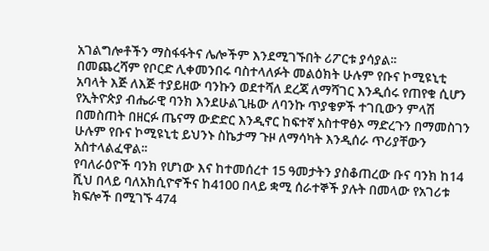አገልግሎቶችን ማስፋፋትና ሌሎችም እንደሚገኙበት ሪፖርቱ ያሳያል፡፡
በመጨረሻም የቦርድ ሊቀመንበሩ ባስተላለፉት መልዕክት ሁሉም የቡና ኮሚዩኒቲ አባላት እጅ ለእጅ ተያይዘው ባንኩን ወደተሻለ ደረጃ ለማሻገር እንዲሰሩ የጠየቁ ሲሆን የኢትዮጵያ ብሔራዊ ባንክ እንደሁልጊዜው ለባንኩ ጥያቄዎች ተገቢውን ምላሽ በመስጠት በዘርፉ ጤናማ ውድድር እንዲኖር ከፍተኛ አስተዋፅኦ ማድረጉን በማመስገን ሁሉም የቡና ኮሚዩኒቲ ይህንኑ ስኬታማ ጉዞ ለማሳካት እንዲሰራ ጥሪያቸውን አስተላልፈዋል፡፡
የባለራዕዮች ባንክ የሆነው እና ከተመሰረተ 15 ዓመታትን ያስቆጠረው ቡና ባንክ ከ14 ሺህ በላይ ባለአክሲዮኖችና ከ4100 በላይ ቋሚ ሰራተኞች ያሉት በመላው የአገሪቱ ክፍሎች በሚገኙ 474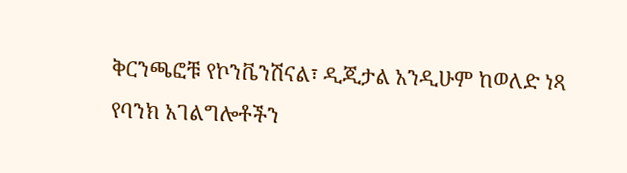ቅርንጫፎቹ የኮንቬንሽናል፣ ዲጂታል አንዲሁም ከወለድ ነጻ የባንክ አገልግሎቶችን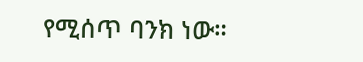የሚሰጥ ባንክ ነው።